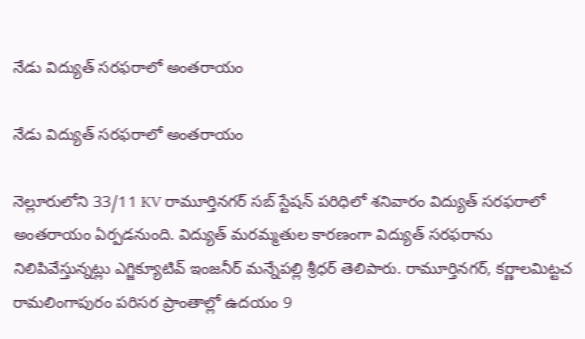నేడు విద్యుత్ సరఫరాలో అంతరాయం

నేడు విద్యుత్ సరఫరాలో అంతరాయం

నెల్లూరులోని 33/11 KV రామూర్తినగర్ సబ్ స్టేషన్ పరిధిలో శనివారం విద్యుత్ సరఫరాలో అంతరాయం ఏర్పడనుంది. విద్యుత్ మరమ్మతుల కారణంగా విద్యుత్ సరఫరాను నిలిపివేస్తున్నట్లు ఎగ్జిక్యూటివ్ ఇంజనీర్ మన్నేపల్లి శ్రీధర్ తెలిపారు. రామూర్తినగర్, కర్ణాలమిట్టచ రామలింగాపురం పరిసర ప్రాంతాల్లో ఉదయం 9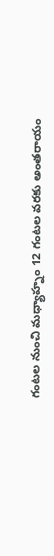గంటల నుంచి మధ్యాహ్నం 12 గంటల వరకు అంతరాయం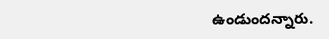ఉండుందన్నారు.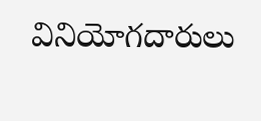వినియోగదారులు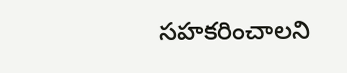సహకరించాలని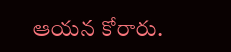ఆయన కోరారు.